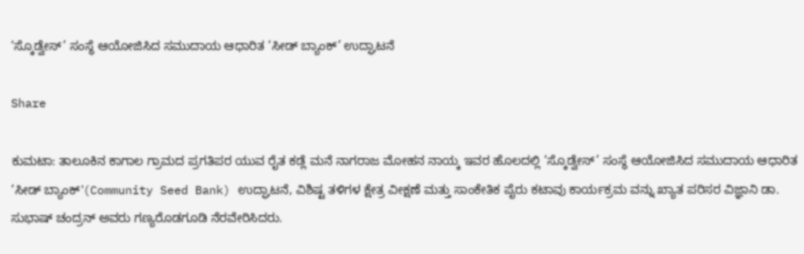‘ಸ್ಕೊಡ್ವೇಸ್’ ಸಂಸ್ಥೆ ಆಯೋಜಿಸಿದ ಸಮುದಾಯ ಆಧಾರಿತ ‘ಸೀಡ್ ಬ್ಯಾಂಕ್’ ಉದ್ಘಾಟನೆ

Share

ಕುಮಟಾ: ತಾಲೂಕಿನ ಕಾಗಾಲ ಗ್ರಾಮದ ಪ್ರಗತಿಪರ ಯುವ ರೈತ ಕಡ್ಲೆ ಮನೆ ನಾಗರಾಜ ಮೋಹನ ನಾಯ್ಕ ಇವರ ಹೊಲದಲ್ಲಿ ‘ಸ್ಕೊಡ್ವೇಸ್’ ಸಂಸ್ಥೆ ಆಯೋಜಿಸಿದ ಸಮುದಾಯ ಆಧಾರಿತ ‘ಸೀಡ್ ಬ್ಯಾಂಕ್'(Community Seed Bank) ಉದ್ಘಾಟನೆ, ವಿಶಿಷ್ಟ ತಳಿಗಳ ಕ್ಷೇತ್ರ ವೀಕ್ಷಣೆ ಮತ್ತು ಸಾಂಕೇತಿಕ ಪೈರು ಕಟಾವು ಕಾರ್ಯಕ್ರಮ ವನ್ನು ಖ್ಯಾತ ಪರಿಸರ ವಿಜ್ಞಾನಿ ಡಾ. ಸುಭಾಷ್ ಚಂದ್ರನ್ ಅವರು ಗಣ್ಯರೊಡಗೂಡಿ ನೆರವೇರಿಸಿದರು.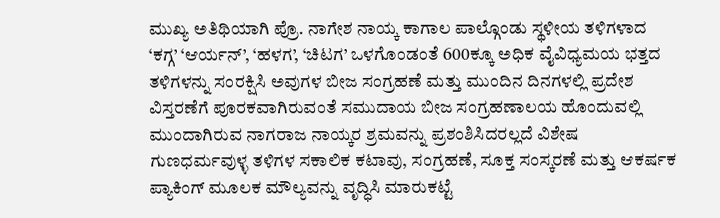ಮುಖ್ಯ ಅತಿಥಿಯಾಗಿ ಪ್ರೊ. ನಾಗೇಶ ನಾಯ್ಕ ಕಾಗಾಲ ಪಾಲ್ಗೊಂಡು ಸ್ಥಳೀಯ ತಳಿಗಳಾದ ‘ಕಗ್ಗ’ ‘ಆರ್ಯನ್’, ‘ಹಳಗ’, ‘ಚಿಟಗ’ ಒಳಗೊಂಡಂತೆ 600ಕ್ಕೂ ಅಧಿಕ ವೈವಿಧ್ಯಮಯ ಭತ್ತದ ತಳಿಗಳನ್ನು ಸಂರಕ್ಷಿಸಿ ಅವುಗಳ ಬೀಜ ಸಂಗ್ರಹಣೆ ಮತ್ತು ಮುಂದಿನ ದಿನಗಳಲ್ಲಿ ಪ್ರದೇಶ ವಿಸ್ತರಣೆಗೆ ಪೂರಕವಾಗಿರುವಂತೆ ಸಮುದಾಯ ಬೀಜ ಸಂಗ್ರಹಣಾಲಯ ಹೊಂದುವಲ್ಲಿ ಮುಂದಾಗಿರುವ ನಾಗರಾಜ ನಾಯ್ಕರ ಶ್ರಮವನ್ನು ಪ್ರಶಂಶಿಸಿದರಲ್ಲದೆ ವಿಶೇಷ ಗುಣಧರ್ಮವುಳ್ಳ ತಳಿಗಳ ಸಕಾಲಿಕ ಕಟಾವು, ಸಂಗ್ರಹಣೆ, ಸೂಕ್ತ ಸಂಸ್ಕರಣೆ ಮತ್ತು ಆಕರ್ಷಕ ಪ್ಯಾಕಿಂಗ್ ಮೂಲಕ ಮೌಲ್ಯವನ್ನು ವೃದ್ಧಿಸಿ ಮಾರುಕಟ್ಟೆ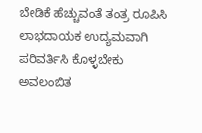ಬೇಡಿಕೆ ಹೆಚ್ಚುವಂತೆ ತಂತ್ರ ರೂಪಿಸಿ ಲಾಭದಾಯಕ ಉದ್ಯಮವಾಗಿ ಪರಿವರ್ತಿಸಿ ಕೊಳ್ಳಬೇಕು ಅವಲಂಬಿತ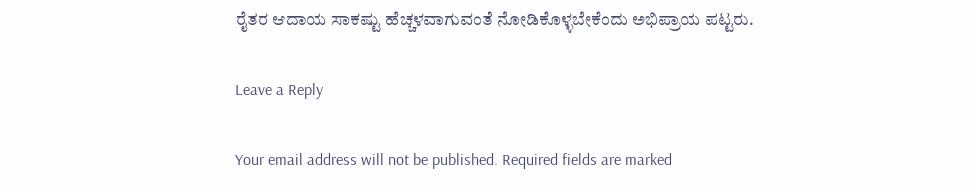ರೈತರ ಆದಾಯ ಸಾಕಷ್ಟು ಹೆಚ್ಚಳವಾಗುವಂತೆ ನೋಡಿಕೊಳ್ಳಬೇಕೆಂದು ಅಭಿಪ್ರಾಯ ಪಟ್ಟರು.

Leave a Reply

Your email address will not be published. Required fields are marked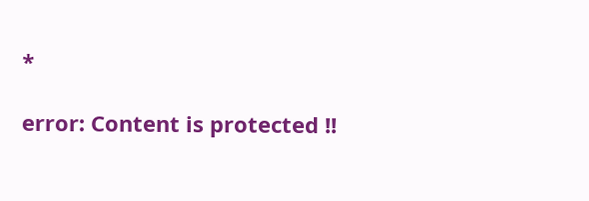*

error: Content is protected !!